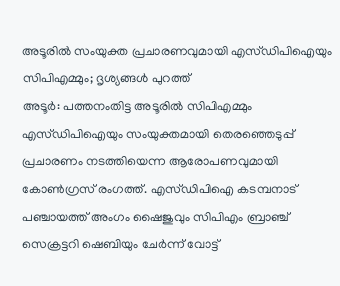അടൂരിൽ സംയുക്ത പ്രചാരണവുമായി എസ്ഡിപിഐയും സിപിഎമ്മും; ദൃശ്യങ്ങൾ പുറത്ത്
അടൂർ: പത്തനംതിട്ട അടൂരിൽ സിപിഎമ്മും എസ്ഡിപിഐയും സംയുക്തമായി തെരഞ്ഞെടുപ്പ് പ്രചാരണം നടത്തിയെന്ന ആരോപണവുമായി കോൺഗ്രസ് രംഗത്ത്. എസ്ഡിപിഐ കടമ്പനാട് പഞ്ചായത്ത് അംഗം ഷൈജുവും സിപിഎം ബ്രാഞ്ച് സെക്രട്ടറി ഷെബിയും ചേർന്ന് വോട്ട്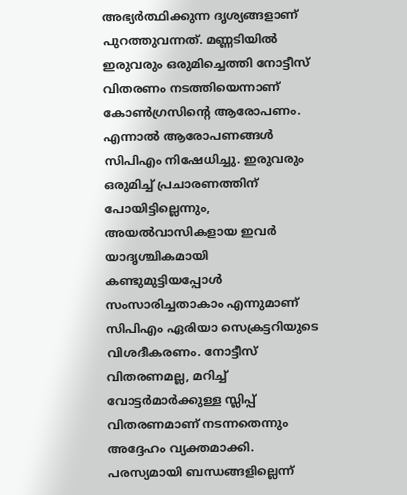അഭ്യർത്ഥിക്കുന്ന ദൃശ്യങ്ങളാണ് പുറത്തുവന്നത്. മണ്ണടിയിൽ ഇരുവരും ഒരുമിച്ചെത്തി നോട്ടീസ് വിതരണം നടത്തിയെന്നാണ് കോൺഗ്രസിന്റെ ആരോപണം.
എന്നാൽ ആരോപണങ്ങൾ സിപിഎം നിഷേധിച്ചു. ഇരുവരും ഒരുമിച്ച് പ്രചാരണത്തിന് പോയിട്ടില്ലെന്നും, അയൽവാസികളായ ഇവർ യാദൃശ്ചികമായി കണ്ടുമുട്ടിയപ്പോൾ സംസാരിച്ചതാകാം എന്നുമാണ് സിപിഎം ഏരിയാ സെക്രട്ടറിയുടെ വിശദീകരണം. നോട്ടീസ് വിതരണമല്ല, മറിച്ച് വോട്ടർമാർക്കുള്ള സ്ലിപ്പ് വിതരണമാണ് നടന്നതെന്നും അദ്ദേഹം വ്യക്തമാക്കി.
പരസ്യമായി ബന്ധങ്ങളില്ലെന്ന്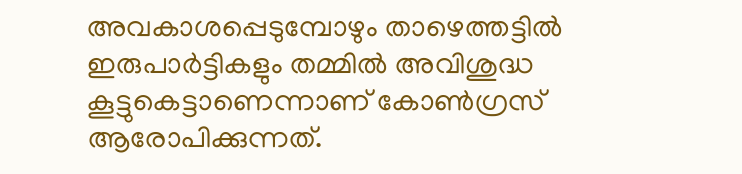അവകാശപ്പെടുമ്പോഴും താഴെത്തട്ടിൽ ഇരുപാർട്ടികളും തമ്മിൽ അവിശുദ്ധ കൂട്ടുകെട്ടാണെന്നാണ് കോൺഗ്രസ് ആരോപിക്കുന്നത്.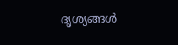ദൃശ്യങ്ങൾ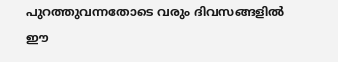പുറത്തുവന്നതോടെ വരും ദിവസങ്ങളിൽ ഈ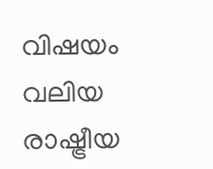വിഷയം വലിയ രാഷ്ട്രീയ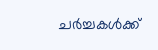ചർച്ചകൾക്ക്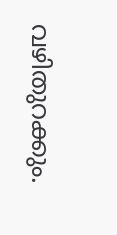വഴിതുറക്കും.